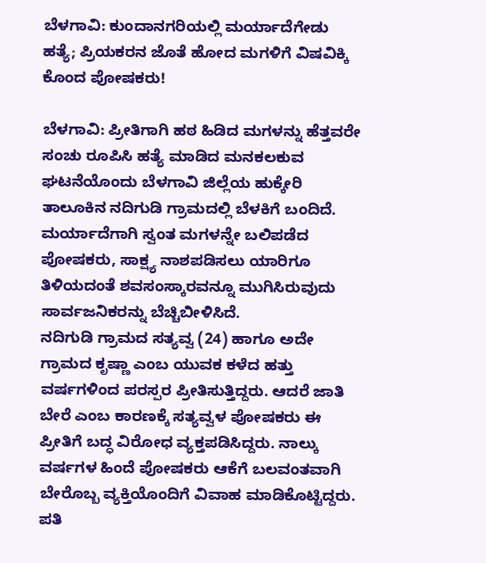ಬೆಳಗಾವಿ: ಕುಂದಾನಗರಿಯಲ್ಲಿ ಮರ್ಯಾದೆಗೇಡು ಹತ್ಯೆ; ಪ್ರಿಯಕರನ ಜೊತೆ ಹೋದ ಮಗಳಿಗೆ ವಿಷವಿಕ್ಕಿ ಕೊಂದ ಪೋಷಕರು!

ಬೆಳಗಾವಿ: ಪ್ರೀತಿಗಾಗಿ ಹಠ ಹಿಡಿದ ಮಗಳನ್ನು ಹೆತ್ತವರೇ ಸಂಚು ರೂಪಿಸಿ ಹತ್ಯೆ ಮಾಡಿದ ಮನಕಲಕುವ ಘಟನೆಯೊಂದು ಬೆಳಗಾವಿ ಜಿಲ್ಲೆಯ ಹುಕ್ಕೇರಿ ತಾಲೂಕಿನ ನದಿಗುಡಿ ಗ್ರಾಮದಲ್ಲಿ ಬೆಳಕಿಗೆ ಬಂದಿದೆ. ಮರ್ಯಾದೆಗಾಗಿ ಸ್ವಂತ ಮಗಳನ್ನೇ ಬಲಿಪಡೆದ ಪೋಷಕರು, ಸಾಕ್ಷ್ಯ ನಾಶಪಡಿಸಲು ಯಾರಿಗೂ ತಿಳಿಯದಂತೆ ಶವಸಂಸ್ಕಾರವನ್ನೂ ಮುಗಿಸಿರುವುದು ಸಾರ್ವಜನಿಕರನ್ನು ಬೆಚ್ಚಿಬೀಳಿಸಿದೆ.
ನದಿಗುಡಿ ಗ್ರಾಮದ ಸತ್ಯವ್ವ (24) ಹಾಗೂ ಅದೇ ಗ್ರಾಮದ ಕೃಷ್ಣಾ ಎಂಬ ಯುವಕ ಕಳೆದ ಹತ್ತು ವರ್ಷಗಳಿಂದ ಪರಸ್ಪರ ಪ್ರೀತಿಸುತ್ತಿದ್ದರು. ಆದರೆ ಜಾತಿ ಬೇರೆ ಎಂಬ ಕಾರಣಕ್ಕೆ ಸತ್ಯವ್ವಳ ಪೋಷಕರು ಈ ಪ್ರೀತಿಗೆ ಬದ್ಧ ವಿರೋಧ ವ್ಯಕ್ತಪಡಿಸಿದ್ದರು. ನಾಲ್ಕು ವರ್ಷಗಳ ಹಿಂದೆ ಪೋಷಕರು ಆಕೆಗೆ ಬಲವಂತವಾಗಿ ಬೇರೊಬ್ಬ ವ್ಯಕ್ತಿಯೊಂದಿಗೆ ವಿವಾಹ ಮಾಡಿಕೊಟ್ಟಿದ್ದರು.
ಪತಿ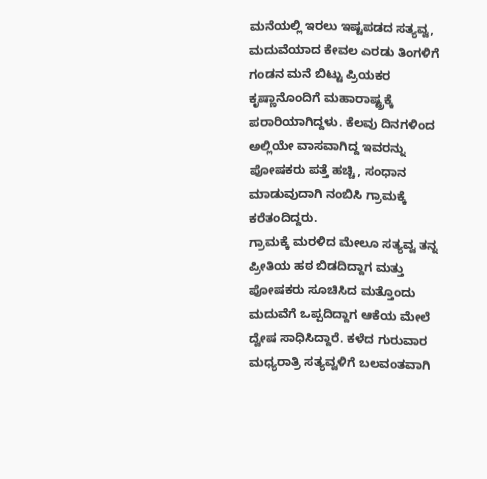ಮನೆಯಲ್ಲಿ ಇರಲು ಇಷ್ಟಪಡದ ಸತ್ಯವ್ವ, ಮದುವೆಯಾದ ಕೇವಲ ಎರಡು ತಿಂಗಳಿಗೆ ಗಂಡನ ಮನೆ ಬಿಟ್ಟು ಪ್ರಿಯಕರ ಕೃಷ್ಣಾನೊಂದಿಗೆ ಮಹಾರಾಷ್ಟ್ರಕ್ಕೆ ಪರಾರಿಯಾಗಿದ್ದಳು. ಕೆಲವು ದಿನಗಳಿಂದ ಅಲ್ಲಿಯೇ ವಾಸವಾಗಿದ್ದ ಇವರನ್ನು ಪೋಷಕರು ಪತ್ತೆ ಹಚ್ಚಿ, ಸಂಧಾನ ಮಾಡುವುದಾಗಿ ನಂಬಿಸಿ ಗ್ರಾಮಕ್ಕೆ ಕರೆತಂದಿದ್ದರು.
ಗ್ರಾಮಕ್ಕೆ ಮರಳಿದ ಮೇಲೂ ಸತ್ಯವ್ವ ತನ್ನ ಪ್ರೀತಿಯ ಹಠ ಬಿಡದಿದ್ದಾಗ ಮತ್ತು ಪೋಷಕರು ಸೂಚಿಸಿದ ಮತ್ತೊಂದು ಮದುವೆಗೆ ಒಪ್ಪದಿದ್ದಾಗ ಆಕೆಯ ಮೇಲೆ ದ್ವೇಷ ಸಾಧಿಸಿದ್ದಾರೆ. ಕಳೆದ ಗುರುವಾರ ಮಧ್ಯರಾತ್ರಿ ಸತ್ಯವ್ವಳಿಗೆ ಬಲವಂತವಾಗಿ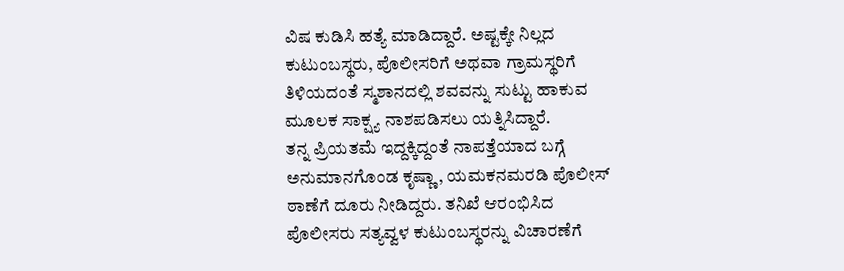ವಿಷ ಕುಡಿಸಿ ಹತ್ಯೆ ಮಾಡಿದ್ದಾರೆ. ಅಷ್ಟಕ್ಕೇ ನಿಲ್ಲದ ಕುಟುಂಬಸ್ಥರು, ಪೊಲೀಸರಿಗೆ ಅಥವಾ ಗ್ರಾಮಸ್ಥರಿಗೆ ತಿಳಿಯದಂತೆ ಸ್ಮಶಾನದಲ್ಲಿ ಶವವನ್ನು ಸುಟ್ಟು ಹಾಕುವ ಮೂಲಕ ಸಾಕ್ಷ್ಯ ನಾಶಪಡಿಸಲು ಯತ್ನಿಸಿದ್ದಾರೆ.
ತನ್ನ ಪ್ರಿಯತಮೆ ಇದ್ದಕ್ಕಿದ್ದಂತೆ ನಾಪತ್ತೆಯಾದ ಬಗ್ಗೆ ಅನುಮಾನಗೊಂಡ ಕೃಷ್ಣಾ, ಯಮಕನಮರಡಿ ಪೊಲೀಸ್ ಠಾಣೆಗೆ ದೂರು ನೀಡಿದ್ದರು. ತನಿಖೆ ಆರಂಭಿಸಿದ ಪೊಲೀಸರು ಸತ್ಯವ್ವಳ ಕುಟುಂಬಸ್ಥರನ್ನು ವಿಚಾರಣೆಗೆ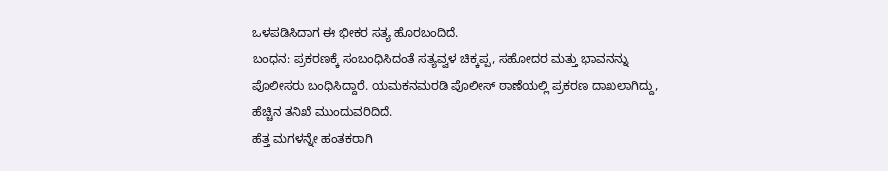ಒಳಪಡಿಸಿದಾಗ ಈ ಭೀಕರ ಸತ್ಯ ಹೊರಬಂದಿದೆ.
ಬಂಧನ: ಪ್ರಕರಣಕ್ಕೆ ಸಂಬಂಧಿಸಿದಂತೆ ಸತ್ಯವ್ವಳ ಚಿಕ್ಕಪ್ಪ, ಸಹೋದರ ಮತ್ತು ಭಾವನನ್ನು ಪೊಲೀಸರು ಬಂಧಿಸಿದ್ದಾರೆ. ಯಮಕನಮರಡಿ ಪೊಲೀಸ್ ಠಾಣೆಯಲ್ಲಿ ಪ್ರಕರಣ ದಾಖಲಾಗಿದ್ದು, ಹೆಚ್ಚಿನ ತನಿಖೆ ಮುಂದುವರಿದಿದೆ.
ಹೆತ್ತ ಮಗಳನ್ನೇ ಹಂತಕರಾಗಿ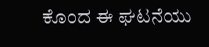ಕೊಂದ ಈ ಘಟನೆಯು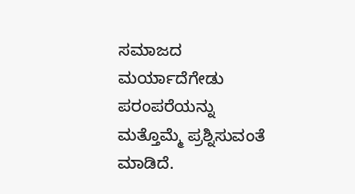ಸಮಾಜದ ಮರ್ಯಾದೆಗೇಡು ಪರಂಪರೆಯನ್ನು ಮತ್ತೊಮ್ಮೆ ಪ್ರಶ್ನಿಸುವಂತೆ ಮಾಡಿದೆ.